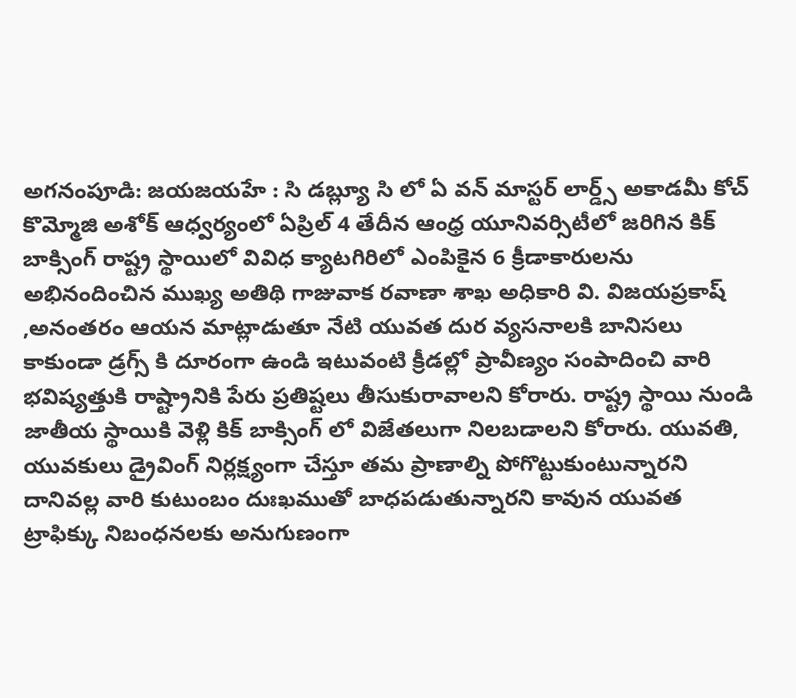అగనంపూడి: జయజయహే : సి డబ్ల్యూ సి లో ఏ వన్ మాస్టర్ లార్డ్స్ అకాడమీ కోచ్ కొమ్మోజి అశోక్ ఆధ్వర్యంలో ఏప్రిల్ 4 తేదీన ఆంధ్ర యూనివర్సిటీలో జరిగిన కిక్ బాక్సింగ్ రాష్ట్ర స్థాయిలో వివిధ క్యాటగిరిలో ఎంపికైన 6 క్రీడాకారులను అభినందించిన ముఖ్య అతిథి గాజువాక రవాణా శాఖ అధికారి వి. విజయప్రకాష్ ,అనంతరం ఆయన మాట్లాడుతూ నేటి యువత దుర వ్యసనాలకి బానిసలు కాకుండా డ్రగ్స్ కి దూరంగా ఉండి ఇటువంటి క్రీడల్లో ప్రావీణ్యం సంపాదించి వారి భవిష్యత్తుకి రాష్ట్రానికి పేరు ప్రతిష్టలు తీసుకురావాలని కోరారు. రాష్ట్ర స్థాయి నుండి జాతీయ స్థాయికి వెళ్లి కిక్ బాక్సింగ్ లో విజేతలుగా నిలబడాలని కోరారు. యువతి, యువకులు డ్రైవింగ్ నిర్లక్ష్యంగా చేస్తూ తమ ప్రాణాల్ని పోగొట్టుకుంటున్నారని దానివల్ల వారి కుటుంబం దుఃఖముతో బాధపడుతున్నారని కావున యువత ట్రాఫిక్కు నిబంధనలకు అనుగుణంగా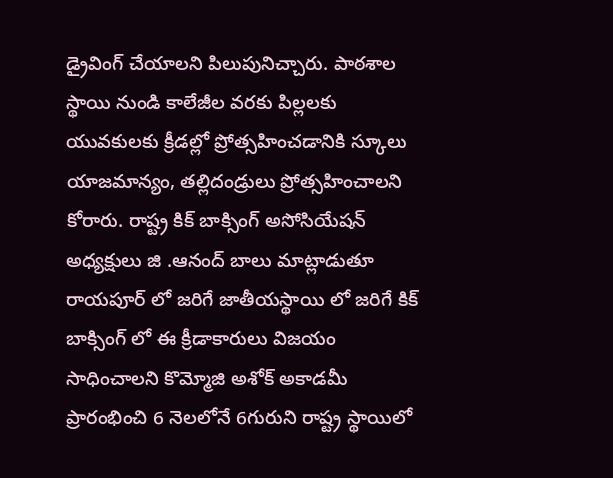డ్రైవింగ్ చేయాలని పిలుపునిచ్చారు. పాఠశాల స్థాయి నుండి కాలేజీల వరకు పిల్లలకు యువకులకు క్రీడల్లో ప్రోత్సహించడానికి స్కూలు యాజమాన్యం, తల్లిదండ్రులు ప్రోత్సహించాలని కోరారు. రాష్ట్ర కిక్ బాక్సింగ్ అసోసియేషన్ అధ్యక్షులు జి .ఆనంద్ బాలు మాట్లాడుతూ రాయపూర్ లో జరిగే జాతీయస్థాయి లో జరిగే కిక్ బాక్సింగ్ లో ఈ క్రీడాకారులు విజయం సాధించాలని కొమ్మోజి అశోక్ అకాడమీ ప్రారంభించి 6 నెలలోనే 6గురుని రాష్ట్ర స్థాయిలో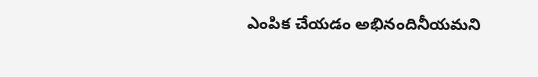ఎంపిక చేయడం అభినందినీయమని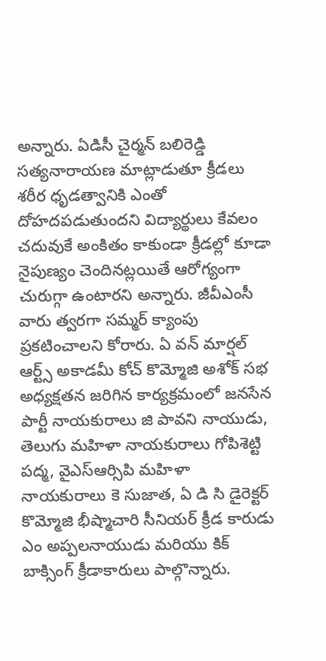అన్నారు. ఏడిసీ చైర్మన్ బలిరెడ్డి సత్యనారాయణ మాట్లాడుతూ క్రీడలు శరీర ధృడత్వానికి ఎంతో దోహదపడుతుందని విద్యార్థులు కేవలం చదువుకే అంకితం కాకుండా క్రీడల్లో కూడా నైపుణ్యం చెందినట్లయితే ఆరోగ్యంగా చురుగ్గా ఉంటారని అన్నారు. జీవీఎంసీ వారు త్వరగా సమ్మర్ క్యాంపు ప్రకటించాలని కోరారు. ఏ వన్ మార్షల్ ఆర్ట్స్ అకాడమీ కోచ్ కొమ్మోజి అశోక్ సభ అధ్యక్షతన జరిగిన కార్యక్రమంలో జనసేన పార్టీ నాయకురాలు జి పావని నాయుడు, తెలుగు మహిళా నాయకురాలు గోపిశెట్టి పద్మ, వైఎస్ఆర్సిపి మహిళా నాయకురాలు కె సుజాత, ఏ డి సి డైరెక్టర్ కొమ్మోజి భీష్మాచారి సీనియర్ క్రీడ కారుడు ఎం అప్పలనాయుడు మరియు కిక్ బాక్సింగ్ క్రీడాకారులు పాల్గొన్నారు.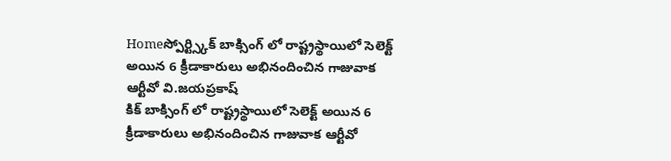Homeస్పోర్ట్స్కిక్ బాక్సింగ్ లో రాష్ట్రస్థాయిలో సెలెక్ట్ అయిన 6 క్రీడాకారులు అభినందించిన గాజువాక ఆర్టీవో వి.జయప్రకాష్
కిక్ బాక్సింగ్ లో రాష్ట్రస్థాయిలో సెలెక్ట్ అయిన 6 క్రీడాకారులు అభినందించిన గాజువాక ఆర్టీవో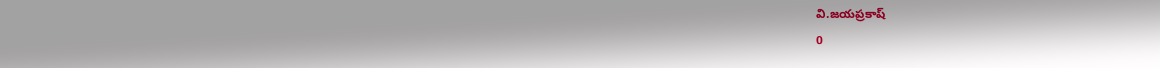వి.జయప్రకాష్
0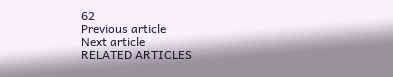62
Previous article
Next article
RELATED ARTICLES